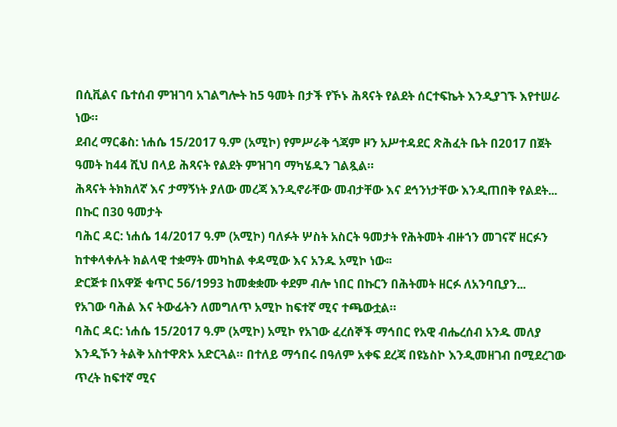በሲቪልና ቤተሰብ ምዝገባ አገልግሎት ከ5 ዓመት በታች የኾኑ ሕጻናት የልደት ሰርተፍኬት እንዲያገኙ እየተሠራ ነው።
ደብረ ማርቆስ: ነሐሴ 15/2017 ዓ.ም (አሚኮ) የምሥራቅ ጎጃም ዞን አሥተዳደር ጽሕፈት ቤት በ2017 በጀት ዓመት ከ44 ሺህ በላይ ሕጻናት የልደት ምዝገባ ማካሄዱን ገልጿል።
ሕጻናት ትክክለኛ እና ታማኝነት ያለው መረጃ እንዲኖራቸው መብታቸው እና ደኅንነታቸው እንዲጠበቅ የልደት...
በኩር በ30 ዓመታት
ባሕር ዳር: ነሐሴ 14/2017 ዓ.ም (አሚኮ) ባለፉት ሦስት አስርት ዓመታት የሕትመት ብዙኀን መገናኛ ዘርፉን ከተቀላቀሉት ክልላዊ ተቋማት መካከል ቀዳሚው እና አንዱ አሚኮ ነው፡፡
ድርጅቱ በአዋጅ ቁጥር 56/1993 ከመቋቋሙ ቀደም ብሎ ነበር በኩርን በሕትመት ዘርፉ ለአንባቢያን...
የአገው ባሕል እና ትውፊትን ለመግለጥ አሚኮ ከፍተኛ ሚና ተጫውቷል።
ባሕር ዳር: ነሐሴ 15/2017 ዓ.ም (አሚኮ) አሚኮ የአገው ፈረሰኞች ማኅበር የአዊ ብሔረሰብ አንዱ መለያ እንዲኾን ትልቅ አስተዋጽኦ አድርጓል። በተለይ ማኅበሩ በዓለም አቀፍ ደረጃ በዩኔስኮ እንዲመዘገብ በሚደረገው ጥረት ከፍተኛ ሚና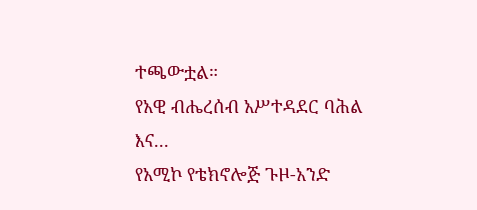ተጫውቷል።
የአዊ ብሔረሰብ አሥተዳደር ባሕል እና...
የአሚኮ የቴክኖሎጅ ጉዞ-አንድ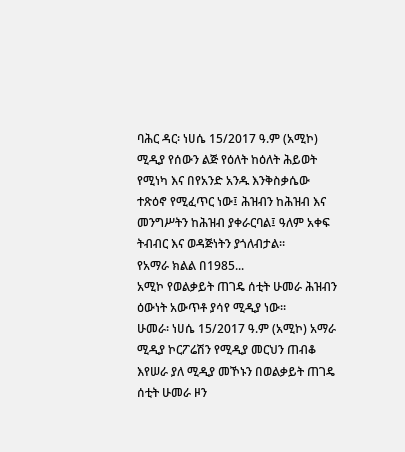ባሕር ዳር፡ ነሀሴ 15/2017 ዓ.ም (አሚኮ) ሚዲያ የሰውን ልጅ የዕለት ከዕለት ሕይወት የሚነካ እና በየአንድ አንዱ እንቅስቃሴው ተጽዕኖ የሚፈጥር ነው፤ ሕዝብን ከሕዝብ እና መንግሥትን ከሕዝብ ያቀራርባል፤ ዓለም አቀፍ ትብብር እና ወዳጅነትን ያጎለብታል።
የአማራ ክልል በ1985...
አሚኮ የወልቃይት ጠገዴ ሰቲት ሁመራ ሕዝብን ዕውነት አውጥቶ ያሳየ ሚዲያ ነው።
ሁመራ፡ ነሀሴ 15/2017 ዓ.ም (አሚኮ) አማራ ሚዲያ ኮርፖሬሽን የሚዲያ መርህን ጠብቆ እየሠራ ያለ ሚዲያ መኾኑን በወልቃይት ጠገዴ ሰቲት ሁመራ ዞን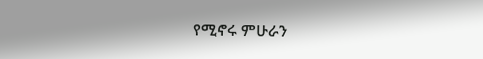የሚኖሩ ምሁራን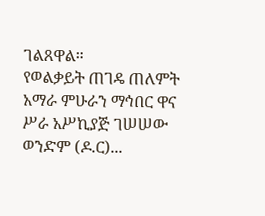ገልጸዋል።
የወልቃይት ጠገዴ ጠለምት አማራ ምሁራን ማኅበር ዋና ሥራ አሥኪያጅ ገሠሠው ወንድም (ዶ.ር)...